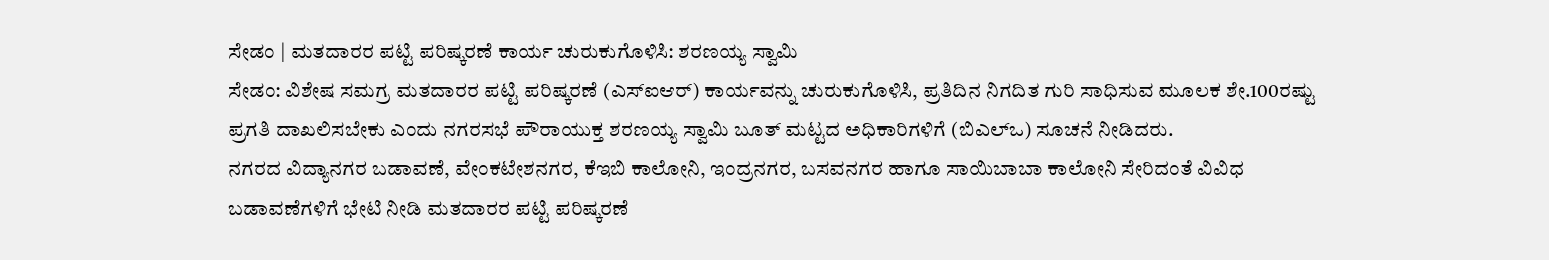ಸೇಡಂ | ಮತದಾರರ ಪಟ್ಟಿ ಪರಿಷ್ಕರಣೆ ಕಾರ್ಯ ಚುರುಕುಗೊಳಿಸಿ: ಶರಣಯ್ಯ ಸ್ವಾಮಿ
ಸೇಡಂ: ವಿಶೇಷ ಸಮಗ್ರ ಮತದಾರರ ಪಟ್ಟಿ ಪರಿಷ್ಕರಣೆ (ಎಸ್ಐಆರ್) ಕಾರ್ಯವನ್ನು ಚುರುಕುಗೊಳಿಸಿ, ಪ್ರತಿದಿನ ನಿಗದಿತ ಗುರಿ ಸಾಧಿಸುವ ಮೂಲಕ ಶೇ.100ರಷ್ಟು ಪ್ರಗತಿ ದಾಖಲಿಸಬೇಕು ಎಂದು ನಗರಸಭೆ ಪೌರಾಯುಕ್ತ ಶರಣಯ್ಯ ಸ್ವಾಮಿ ಬೂತ್ ಮಟ್ಟದ ಅಧಿಕಾರಿಗಳಿಗೆ (ಬಿಎಲ್ಒ) ಸೂಚನೆ ನೀಡಿದರು.
ನಗರದ ವಿದ್ಯಾನಗರ ಬಡಾವಣೆ, ವೇಂಕಟೇಶನಗರ, ಕೆಇಬಿ ಕಾಲೋನಿ, ಇಂದ್ರನಗರ, ಬಸವನಗರ ಹಾಗೂ ಸಾಯಿಬಾಬಾ ಕಾಲೋನಿ ಸೇರಿದಂತೆ ವಿವಿಧ ಬಡಾವಣೆಗಳಿಗೆ ಭೇಟಿ ನೀಡಿ ಮತದಾರರ ಪಟ್ಟಿ ಪರಿಷ್ಕರಣೆ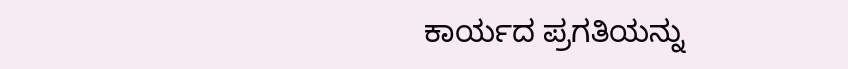ಕಾರ್ಯದ ಪ್ರಗತಿಯನ್ನು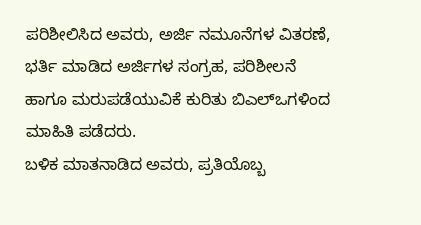ಪರಿಶೀಲಿಸಿದ ಅವರು, ಅರ್ಜಿ ನಮೂನೆಗಳ ವಿತರಣೆ, ಭರ್ತಿ ಮಾಡಿದ ಅರ್ಜಿಗಳ ಸಂಗ್ರಹ, ಪರಿಶೀಲನೆ ಹಾಗೂ ಮರುಪಡೆಯುವಿಕೆ ಕುರಿತು ಬಿಎಲ್ಒಗಳಿಂದ ಮಾಹಿತಿ ಪಡೆದರು.
ಬಳಿಕ ಮಾತನಾಡಿದ ಅವರು, ಪ್ರತಿಯೊಬ್ಬ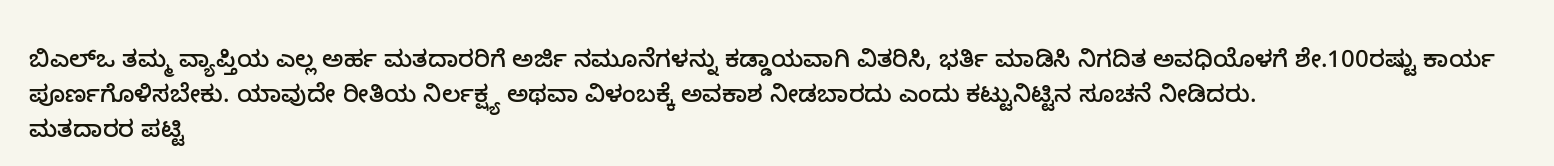ಬಿಎಲ್ಒ ತಮ್ಮ ವ್ಯಾಪ್ತಿಯ ಎಲ್ಲ ಅರ್ಹ ಮತದಾರರಿಗೆ ಅರ್ಜಿ ನಮೂನೆಗಳನ್ನು ಕಡ್ಡಾಯವಾಗಿ ವಿತರಿಸಿ, ಭರ್ತಿ ಮಾಡಿಸಿ ನಿಗದಿತ ಅವಧಿಯೊಳಗೆ ಶೇ.100ರಷ್ಟು ಕಾರ್ಯ ಪೂರ್ಣಗೊಳಿಸಬೇಕು. ಯಾವುದೇ ರೀತಿಯ ನಿರ್ಲಕ್ಷ್ಯ ಅಥವಾ ವಿಳಂಬಕ್ಕೆ ಅವಕಾಶ ನೀಡಬಾರದು ಎಂದು ಕಟ್ಟುನಿಟ್ಟಿನ ಸೂಚನೆ ನೀಡಿದರು.
ಮತದಾರರ ಪಟ್ಟಿ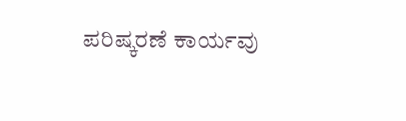ಪರಿಷ್ಕರಣೆ ಕಾರ್ಯವು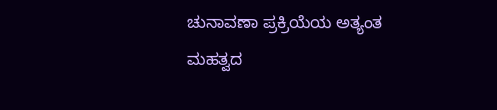ಚುನಾವಣಾ ಪ್ರಕ್ರಿಯೆಯ ಅತ್ಯಂತ ಮಹತ್ವದ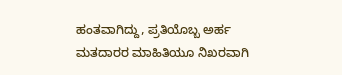ಹಂತವಾಗಿದ್ದು, ಪ್ರತಿಯೊಬ್ಬ ಅರ್ಹ ಮತದಾರರ ಮಾಹಿತಿಯೂ ನಿಖರವಾಗಿ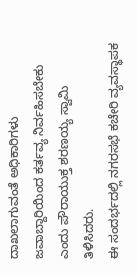ದಾಖಲಾಗುವಂತೆ ಅಧಿಕಾರಿಗಳು ಜವಾಬ್ದಾರಿಯಿಂದ ಕರ್ತವ್ಯ ನಿರ್ವಹಿಸಬೇಕು ಎಂದು ಪೌರಾಯುಕ್ತ ಶರಣಯ್ಯ ಸ್ವಾಮಿ ತಿಳಿಸಿದರು.
ಈ ಸಂದರ್ಭದಲ್ಲಿ ನಗರಸಭೆ ಕಚೇರಿ ವ್ಯವಸ್ಥಾಪಕ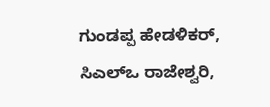ಗುಂಡಪ್ಪ ಹೇಡಳಿಕರ್, ಸಿಎಲ್ಒ ರಾಜೇಶ್ವರಿ,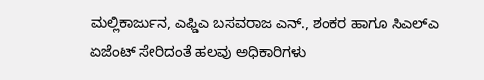ಮಲ್ಲಿಕಾರ್ಜುನ, ಎಫ್ಡಿಎ ಬಸವರಾಜ ಎನ್., ಶಂಕರ ಹಾಗೂ ಸಿಎಲ್ಎ ಏಜೆಂಟ್ ಸೇರಿದಂತೆ ಹಲವು ಅಧಿಕಾರಿಗಳು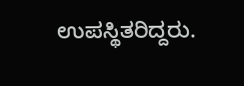ಉಪಸ್ಥಿತರಿದ್ದರು.